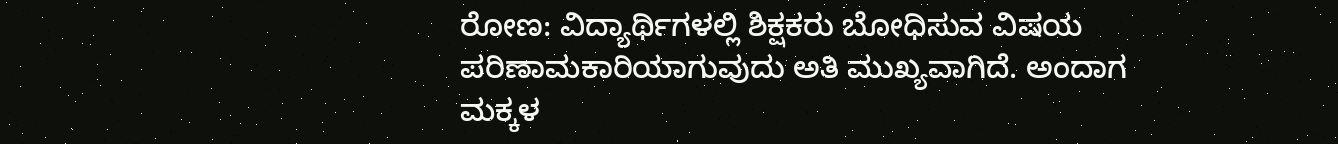ರೋಣ: ವಿದ್ಯಾರ್ಥಿಗಳಲ್ಲಿ ಶಿಕ್ಷಕರು ಬೋಧಿಸುವ ವಿಷಯ ಪರಿಣಾಮಕಾರಿಯಾಗುವುದು ಅತಿ ಮುಖ್ಯವಾಗಿದೆ. ಅಂದಾಗ ಮಕ್ಕಳ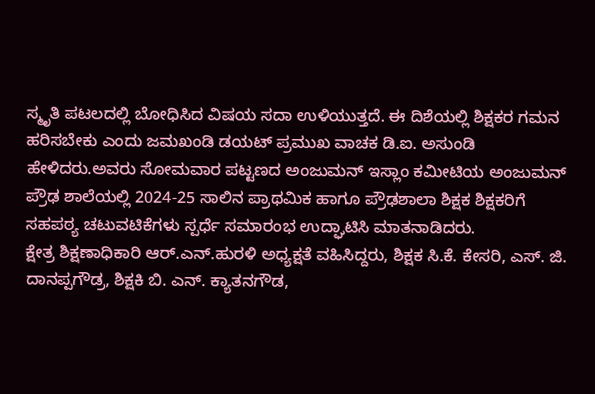ಸ್ಮೃತಿ ಪಟಲದಲ್ಲಿ ಬೋಧಿಸಿದ ವಿಷಯ ಸದಾ ಉಳಿಯುತ್ತದೆ. ಈ ದಿಶೆಯಲ್ಲಿ ಶಿಕ್ಷಕರ ಗಮನ ಹರಿಸಬೇಕು ಎಂದು ಜಮಖಂಡಿ ಡಯಟ್ ಪ್ರಮುಖ ವಾಚಕ ಡಿ.ಐ. ಅಸುಂಡಿ ಹೇಳಿದರು.ಅವರು ಸೋಮವಾರ ಪಟ್ಟಣದ ಅಂಜುಮನ್ ಇಸ್ಲಾಂ ಕಮೀಟಿಯ ಅಂಜುಮನ್ ಪ್ರೌಢ ಶಾಲೆಯಲ್ಲಿ 2024-25 ಸಾಲಿನ ಪ್ರಾಥಮಿಕ ಹಾಗೂ ಪ್ರೌಢಶಾಲಾ ಶಿಕ್ಷಕ ಶಿಕ್ಷಕರಿಗೆ ಸಹಪಠ್ಯ ಚಟುವಟಿಕೆಗಳು ಸ್ಪರ್ಧೆ ಸಮಾರಂಭ ಉದ್ಘಾಟಿಸಿ ಮಾತನಾಡಿದರು.
ಕ್ಷೇತ್ರ ಶಿಕ್ಷಣಾಧಿಕಾರಿ ಆರ್.ಎನ್.ಹುರಳಿ ಅಧ್ಯಕ್ಷತೆ ವಹಿಸಿದ್ದರು, ಶಿಕ್ಷಕ ಸಿ.ಕೆ. ಕೇಸರಿ, ಎಸ್. ಜಿ. ದಾನಪ್ಪಗೌಡ್ರ, ಶಿಕ್ಷಕಿ ಬಿ. ಎನ್. ಕ್ಯಾತನಗೌಡ,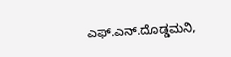ಎಫ್.ಎನ್.ದೊಡ್ಡಮನಿ,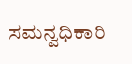ಸಮನ್ವಧಿಕಾರಿ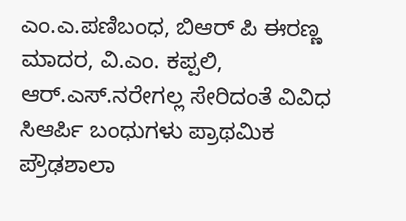ಎಂ.ಎ.ಪಣಿಬಂಧ, ಬಿಆರ್ ಪಿ ಈರಣ್ಣ ಮಾದರ, ವಿ.ಎಂ. ಕಪ್ಪಲಿ, ಆರ್.ಎಸ್.ನರೇಗಲ್ಲ ಸೇರಿದಂತೆ ವಿವಿಧ ಸಿಆರ್ಪಿ ಬಂಧುಗಳು ಪ್ರಾಥಮಿಕ ಪ್ರೌಢಶಾಲಾ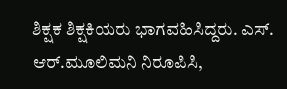ಶಿಕ್ಷಕ ಶಿಕ್ಷಕಿಯರು ಭಾಗವಹಿಸಿದ್ದರು. ಎಸ್. ಆರ್.ಮೂಲಿಮನಿ ನಿರೂಪಿಸಿ,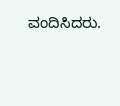ವಂದಿಸಿದರು.